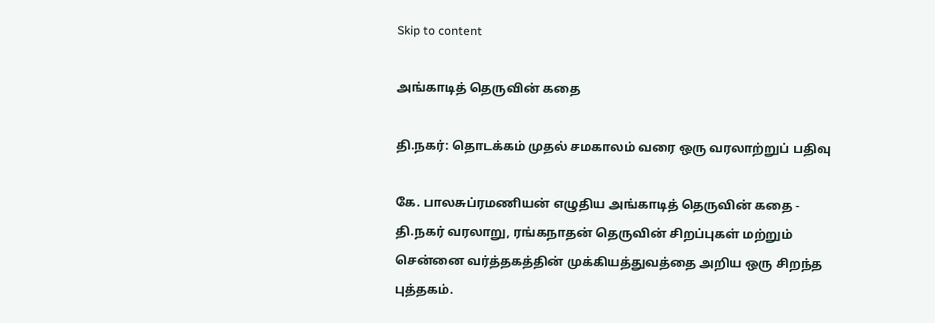Skip to content

அங்காடித் தெருவின் கதை

தி.நகர்: தொடக்கம் முதல் சமகாலம் வரை ஒரு வரலாற்றுப் பதிவு

கே. பாலசுப்ரமணியன் எழுதிய அங்காடித் தெருவின் கதை - தி.நகர் வரலாறு, ரங்கநாதன் தெருவின் சிறப்புகள் மற்றும் சென்னை வர்த்தகத்தின் முக்கியத்துவத்தை அறிய ஒரு சிறந்த புத்தகம்.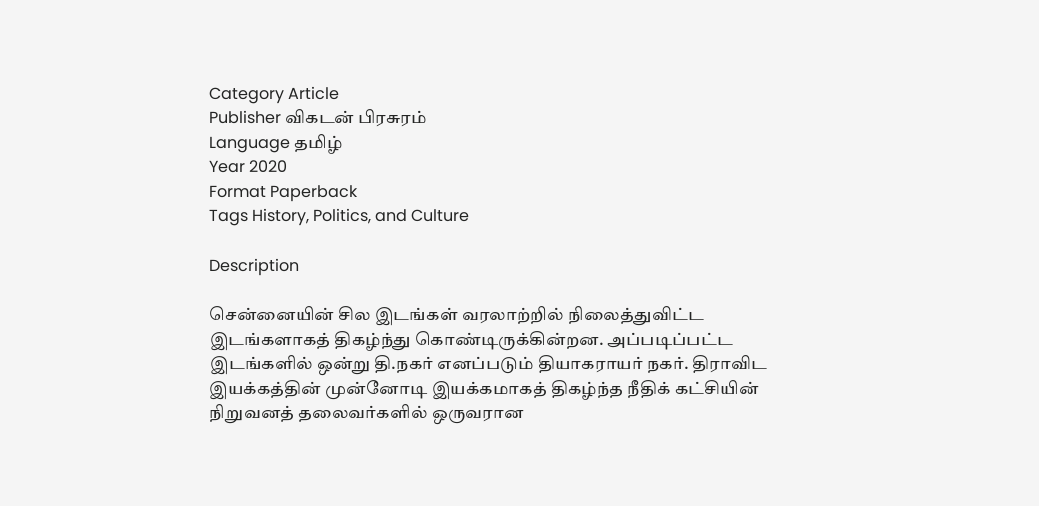Category Article
Publisher விகடன் பிரசுரம்
Language தமிழ்
Year 2020
Format Paperback
Tags History, Politics, and Culture

Description

சென்னையின் சில இடங்கள் வரலாற்றில் நிலைத்துவிட்ட இடங்களாகத் திகழ்ந்து கொண்டிருக்கின்றன. அப்படிப்பட்ட இடங்களில் ஒன்று தி.நகர் எனப்படும் தியாகராயர் நகர். திராவிட இயக்கத்தின் முன்னோடி இயக்கமாகத் திகழ்ந்த நீதிக் கட்சியின் நிறுவனத் தலைவர்களில் ஒருவரான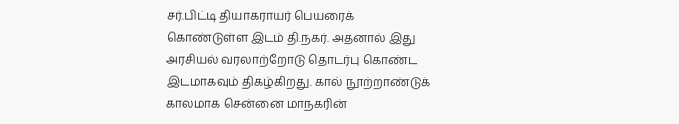சர்.பிட்டி தியாகராயர் பெயரைக் கொண்டுள்ள இடம் தி.நகர். அதனால் இது அரசியல் வரலாற்றோடு தொடர்பு கொண்ட இடமாகவும் திகழ்கிறது. கால் நூற்றாண்டுக் காலமாக சென்னை மாநகரின்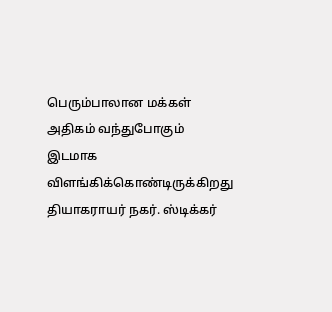பெரும்பாலான மக்கள் அதிகம் வந்துபோகும் இடமாக விளங்கிக்கொண்டிருக்கிறது தியாகராயர் நகர். ஸ்டிக்கர்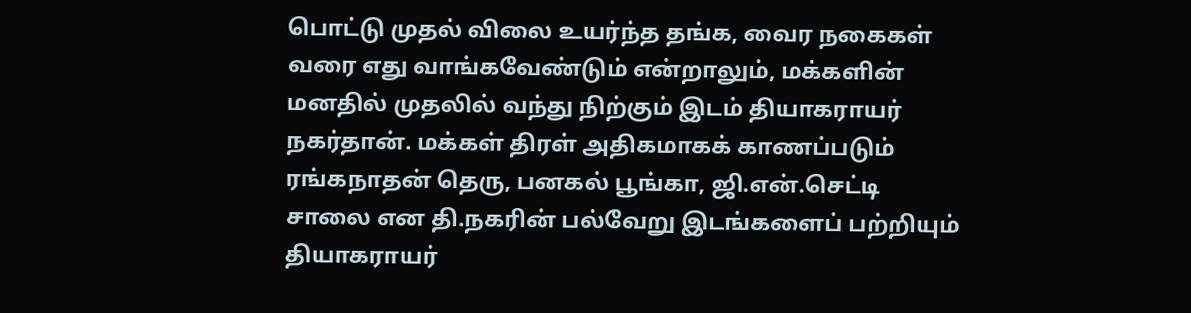பொட்டு முதல் விலை உயர்ந்த தங்க, வைர நகைகள் வரை எது வாங்கவேண்டும் என்றாலும், மக்களின் மனதில் முதலில் வந்து நிற்கும் இடம் தியாகராயர் நகர்தான். மக்கள் திரள் அதிகமாகக் காணப்படும் ரங்கநாதன் தெரு, பனகல் பூங்கா, ஜி.என்.செட்டி சாலை என தி.நகரின் பல்வேறு இடங்களைப் பற்றியும் தியாகராயர்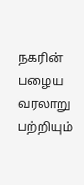நகரின் பழைய வரலாறு பற்றியும்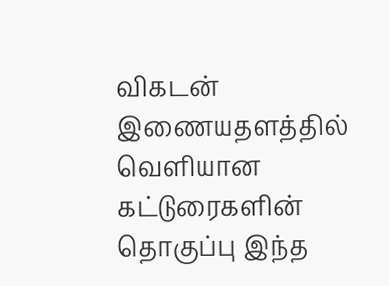விகடன் இணையதளத்தில் வெளியான கட்டுரைகளின் தொகுப்பு இந்த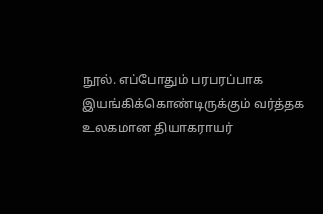நூல். எப்போதும் பரபரப்பாக இயங்கிக்கொண்டிருக்கும் வர்த்தக உலகமான தியாகராயர்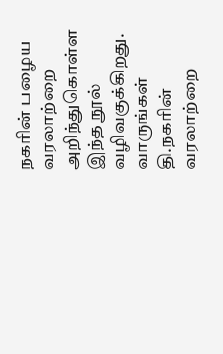நகரின் பழைய வரலாற்றை அறிந்துகொள்ள இந்த நூல் வழிவகுக்கிறது. வாருங்கள் தி.நகரின் வரலாற்றை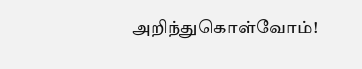அறிந்துகொள்வோம்!